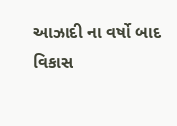આઝાદી ના વર્ષો બાદ વિકાસ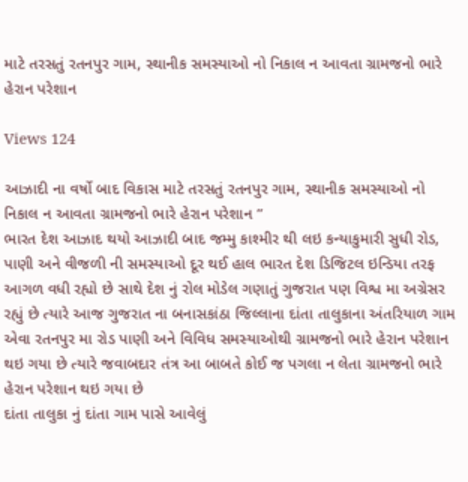માટે તરસતું રતનપુર ગામ, સ્થાનીક સમસ્યાઓ નો નિકાલ ન આવતા ગ્રામજનો ભારે હેરાન પરેશાન

Views 124

આઝાદી ના વર્ષો બાદ વિકાસ માટે તરસતું રતનપુર ગામ, સ્થાનીક સમસ્યાઓ નો નિકાલ ન આવતા ગ્રામજનો ભારે હેરાન પરેશાન ”
ભારત દેશ આઝાદ થયો આઝાદી બાદ જમ્મુ કાશ્મીર થી લઇ કન્યાકુમારી સુધી રોડ, પાણી અને વીજળી ની સમસ્યાઓ દૂર થઈ હાલ ભારત દેશ ડિજિટલ ઇન્ડિયા તરફ આગળ વધી રહ્યો છે સાથે દેશ નું રોલ મોડેલ ગણાતું ગુજરાત પણ વિશ્વ મા અગ્રેસર રહ્યું છે ત્યારે આજ ગુજરાત ના બનાસકાંઠા જિલ્લાના દાંતા તાલુકાના અંતરિયાળ ગામ એવા રતનપુર મા રોડ પાણી અને વિવિધ સમસ્યાઓથી ગ્રામજનો ભારે હેરાન પરેશાન થઇ ગયા છે ત્યારે જવાબદાર તંત્ર આ બાબતે કોઈ જ પગલા ન લેતા ગ્રામજનો ભારે હેરાન પરેશાન થઇ ગયા છે
દાંતા તાલુકા નું દાંતા ગામ પાસે આવેલું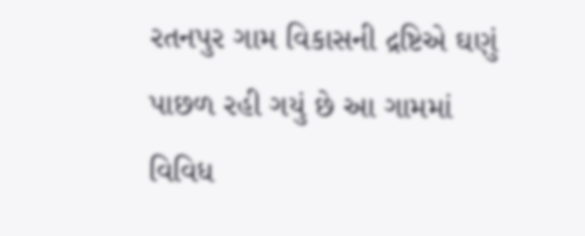રતનપુર ગામ વિકાસની દ્રષ્ટિએ ઘણું પાછળ રહી ગયું છે આ ગામમાં વિવિધ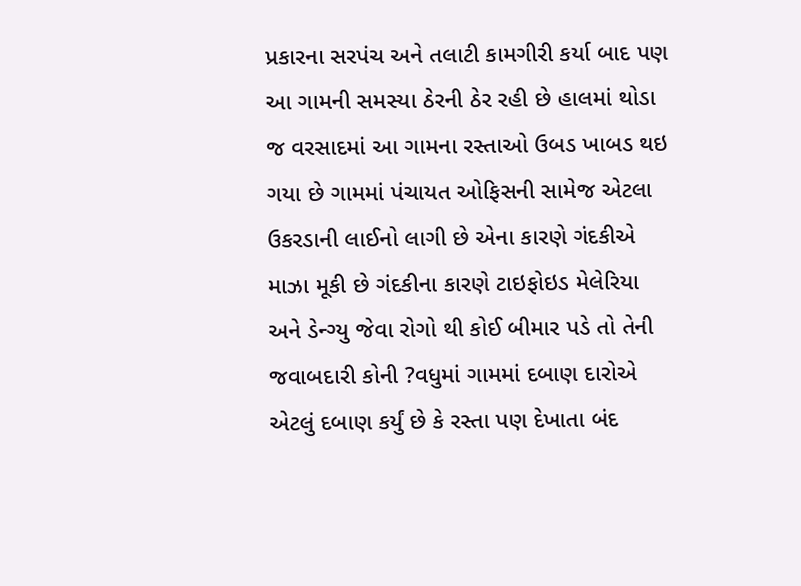પ્રકારના સરપંચ અને તલાટી કામગીરી કર્યા બાદ પણ આ ગામની સમસ્યા ઠેરની ઠેર રહી છે હાલમાં થોડા જ વરસાદમાં આ ગામના રસ્તાઓ ઉબડ ખાબડ થઇ ગયા છે ગામમાં પંચાયત ઓફિસની સામેજ એટલા ઉકરડાની લાઈનો લાગી છે એના કારણે ગંદકીએ માઝા મૂકી છે ગંદકીના કારણે ટાઇફોઇડ મેલેરિયા અને ડેન્ગ્યુ જેવા રોગો થી કોઈ બીમાર પડે તો તેની જવાબદારી કોની ?વધુમાં ગામમાં દબાણ દારોએ એટલું દબાણ કર્યું છે કે રસ્તા પણ દેખાતા બંદ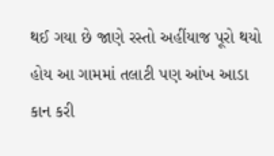થઈ ગયા છે જાણે રસ્તો અહીંયાજ પૂરો થયો હોય આ ગામમાં તલાટી પણ આંખ આડા કાન કરી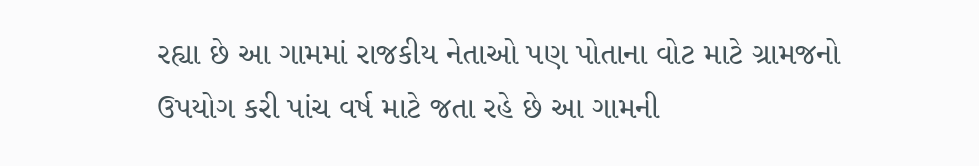રહ્યા છે આ ગામમાં રાજકીય નેતાઓ પણ પોતાના વોટ માટે ગ્રામજનો ઉપયોગ કરી પાંચ વર્ષ માટે જતા રહે છે આ ગામની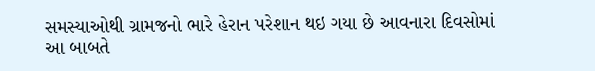સમસ્યાઓથી ગ્રામજનો ભારે હેરાન પરેશાન થઇ ગયા છે આવનારા દિવસોમાં આ બાબતે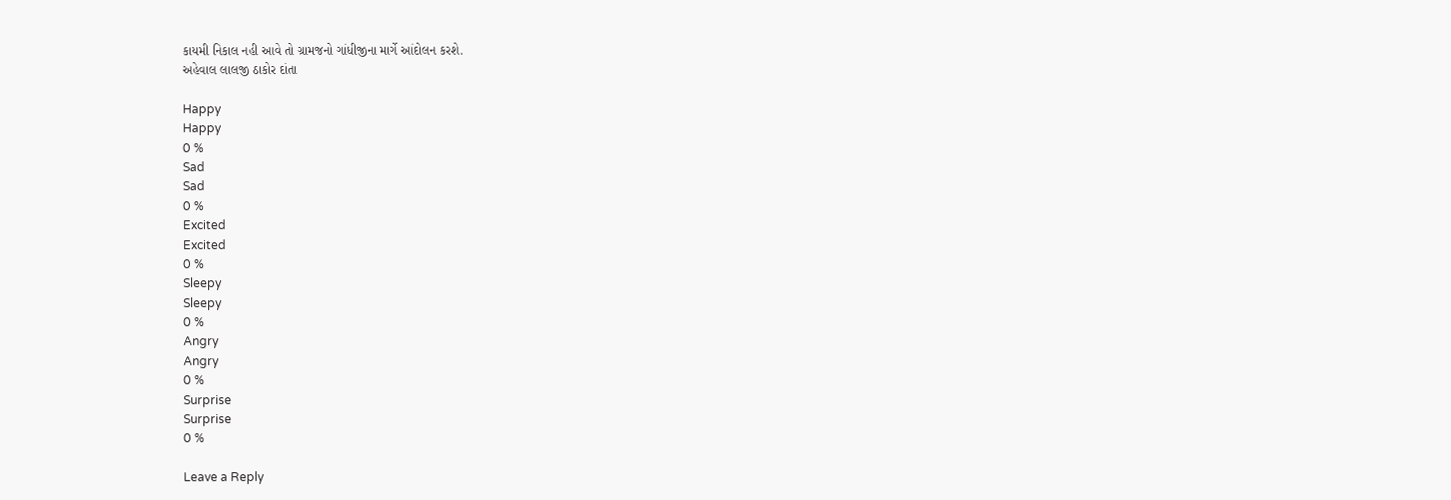કાયમી નિકાલ નહી આવે તો ગ્રામજનો ગાંધીજીના માર્ગે આંદોલન કરશે.
અહેવાલ લાલજી ઠાકોર દાંતા

Happy
Happy
0 %
Sad
Sad
0 %
Excited
Excited
0 %
Sleepy
Sleepy
0 %
Angry
Angry
0 %
Surprise
Surprise
0 %

Leave a Reply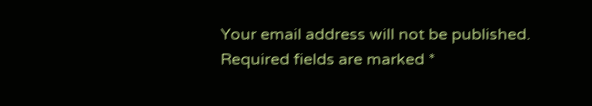Your email address will not be published. Required fields are marked *